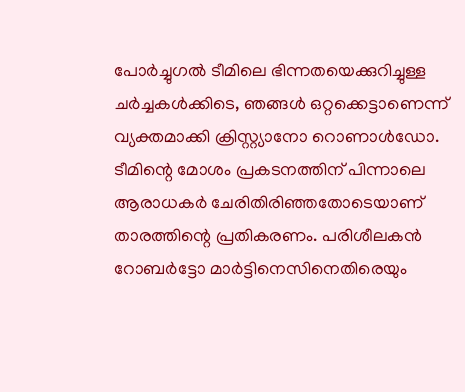പോര്‍ച്ചുഗല്‍ ടീമിലെ ഭിന്നതയെക്കുറിച്ചുള്ള ചര്‍ച്ചകള്‍ക്കിടെ, ഞങ്ങള്‍ ഒറ്റക്കെട്ടാണെന്ന് വ്യക്തമാക്കി ക്രിസ്റ്റ്യാനോ റൊണാള്‍ഡോ. ടീമിന്റെ മോശം പ്രകടനത്തിന് പിന്നാലെ ആരാധകര്‍ ചേരിതിരിഞ്ഞതോടെയാണ് താരത്തിന്റെ പ്രതികരണം. പരിശീലകന്‍ റോബര്‍ട്ടോ മാര്‍ട്ടിനെസിനെതിരെയും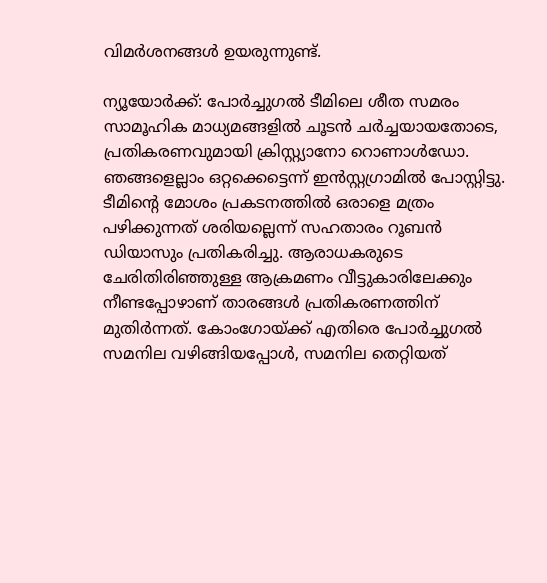വിമര്‍ശനങ്ങള്‍ ഉയരുന്നുണ്ട്.

ന്യൂയോര്‍ക്ക്: പോര്‍ച്ചുഗല്‍ ടീമിലെ ശീത സമരം സാമൂഹിക മാധ്യമങ്ങളില്‍ ചൂടന്‍ ചര്‍ച്ചയായതോടെ, പ്രതികരണവുമായി ക്രിസ്റ്റ്യാനോ റൊണാള്‍ഡോ. ഞങ്ങളെല്ലാം ഒറ്റക്കെട്ടെന്ന് ഇന്‍സ്റ്റഗ്രാമില്‍ പോസ്റ്റിട്ടു. ടീമിന്റെ മോശം പ്രകടനത്തില്‍ ഒരാളെ മത്രം പഴിക്കുന്നത് ശരിയല്ലെന്ന് സഹതാരം റൂബന്‍ ഡിയാസും പ്രതികരിച്ചു. ആരാധകരുടെ ചേരിതിരിഞ്ഞുള്ള ആക്രമണം വീട്ടുകാരിലേക്കും നീണ്ടപ്പോഴാണ് താരങ്ങള്‍ പ്രതികരണത്തിന് മുതിര്‍ന്നത്. കോംഗോയ്ക്ക് എതിരെ പോര്‍ച്ചുഗല്‍ സമനില വഴിങ്ങിയപ്പോള്‍, സമനില തെറ്റിയത്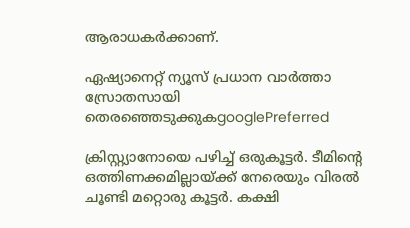ആരാധകര്‍ക്കാണ്.

ഏഷ്യാനെറ്റ് ന്യൂസ് പ്രധാന വാർത്താ സ്രോതസായി തെരഞ്ഞെടുക്കുകgooglePreferred

ക്രിസ്റ്റ്യാനോയെ പഴിച്ച് ഒരുകൂട്ടര്‍. ടീമിന്റെ ഒത്തിണക്കമില്ലായ്ക്ക് നേരെയും വിരല്‍ ചൂണ്ടി മറ്റൊരു കൂട്ടര്‍. കക്ഷി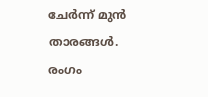ചേര്‍ന്ന് മുന്‍ താരങ്ങള്‍. രംഗം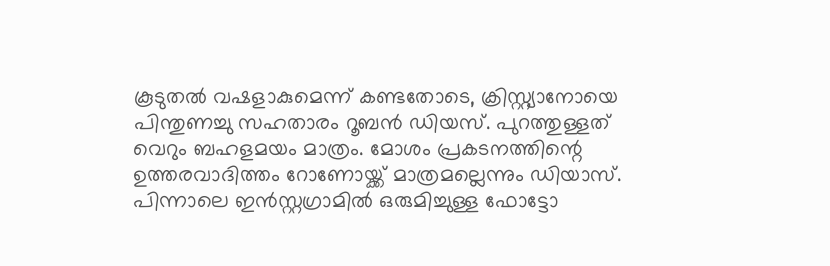കൂടുതല്‍ വഷളാകുമെന്ന് കണ്ടതോടെ, ക്രിസ്റ്റ്യാനോയെ പിന്തുണച്ചു സഹതാരം റൂബന്‍ ഡിയസ്. പുറത്തുള്ളത് വെറും ബഹളമയം മാത്രം. മോശം പ്രകടനത്തിന്റെ ഉത്തരവാദിത്തം റോണോയ്ക്ക് മാത്രമല്ലെന്നും ഡിയാസ്. പിന്നാലെ ഇന്‍സ്റ്റഗ്രാമില്‍ ഒരുമിച്ചുള്ള ഫോട്ടോ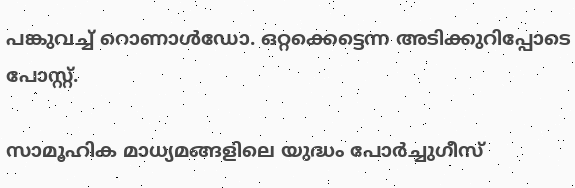പങ്കുവച്ച് റൊണാള്‍ഡോ. ഒറ്റക്കെട്ടെന്ന അടിക്കുറിപ്പോടെ പോസ്റ്റ്.

സാമൂഹിക മാധ്യമങ്ങളിലെ യുദ്ധം പോര്‍ച്ചുഗീസ്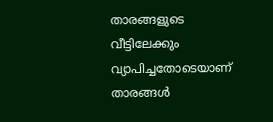താരങ്ങളുടെ വീട്ടിലേക്കും വ്യാപിച്ചതോടെയാണ് താരങ്ങള്‍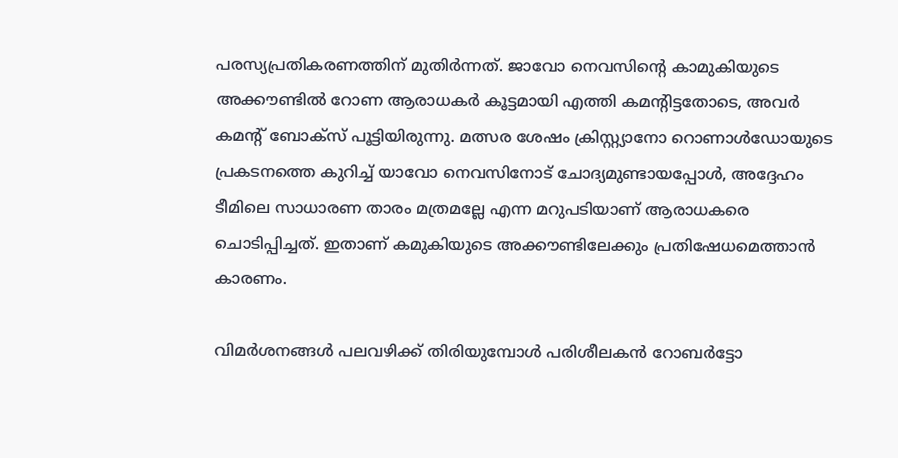പരസ്യപ്രതികരണത്തിന് മുതിര്‍ന്നത്. ജാവോ നെവസിന്റെ കാമുകിയുടെ അക്കൗണ്ടില്‍ റോണ ആരാധകര്‍ കൂട്ടമായി എത്തി കമന്റിട്ടതോടെ, അവര്‍ കമന്റ് ബോക്‌സ് പൂട്ടിയിരുന്നു. മത്സര ശേഷം ക്രിസ്റ്റ്യാനോ റൊണാള്‍ഡോയുടെ പ്രകടനത്തെ കുറിച്ച് യാവോ നെവസിനോട് ചോദ്യമുണ്ടായപ്പോള്‍, അദ്ദേഹം ടീമിലെ സാധാരണ താരം മത്രമല്ലേ എന്ന മറുപടിയാണ് ആരാധകരെ ചൊടിപ്പിച്ചത്. ഇതാണ് കമുകിയുടെ അക്കൗണ്ടിലേക്കും പ്രതിഷേധമെത്താന്‍ കാരണം.

വിമര്‍ശനങ്ങള്‍ പലവഴിക്ക് തിരിയുമ്പോള്‍ പരിശീലകന്‍ റോബര്‍ട്ടോ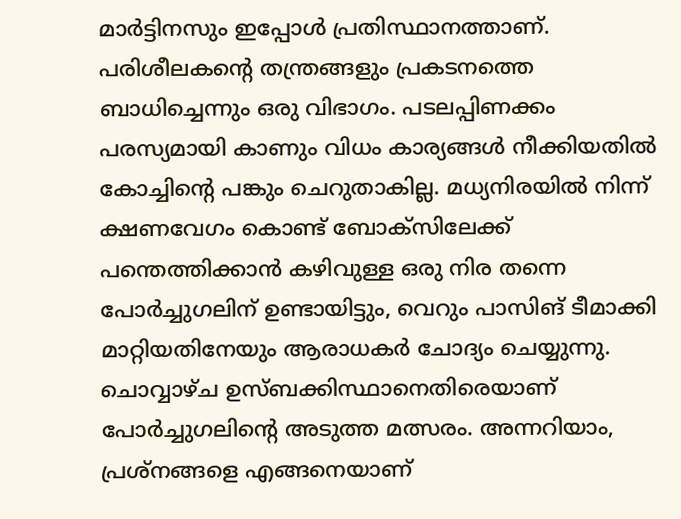മാര്‍ട്ടിനസും ഇപ്പോള്‍ പ്രതിസ്ഥാനത്താണ്. പരിശീലകന്റെ തന്ത്രങ്ങളും പ്രകടനത്തെ ബാധിച്ചെന്നും ഒരു വിഭാഗം. പടലപ്പിണക്കം പരസ്യമായി കാണും വിധം കാര്യങ്ങള്‍ നീക്കിയതില്‍ കോച്ചിന്റെ പങ്കും ചെറുതാകില്ല. മധ്യനിരയില്‍ നിന്ന് ക്ഷണവേഗം കൊണ്ട് ബോക്‌സിലേക്ക് പന്തെത്തിക്കാന്‍ കഴിവുള്ള ഒരു നിര തന്നെ പോര്‍ച്ചുഗലിന് ഉണ്ടായിട്ടും, വെറും പാസിങ് ടീമാക്കി മാറ്റിയതിനേയും ആരാധകര്‍ ചോദ്യം ചെയ്യുന്നു. ചൊവ്വാഴ്ച ഉസ്ബക്കിസ്ഥാനെതിരെയാണ് പോര്‍ച്ചുഗലിന്റെ അടുത്ത മത്സരം. അന്നറിയാം, പ്രശ്‌നങ്ങളെ എങ്ങനെയാണ്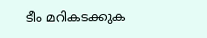ടീം മറികടക്കുക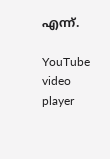എന്ന്.

YouTube video player